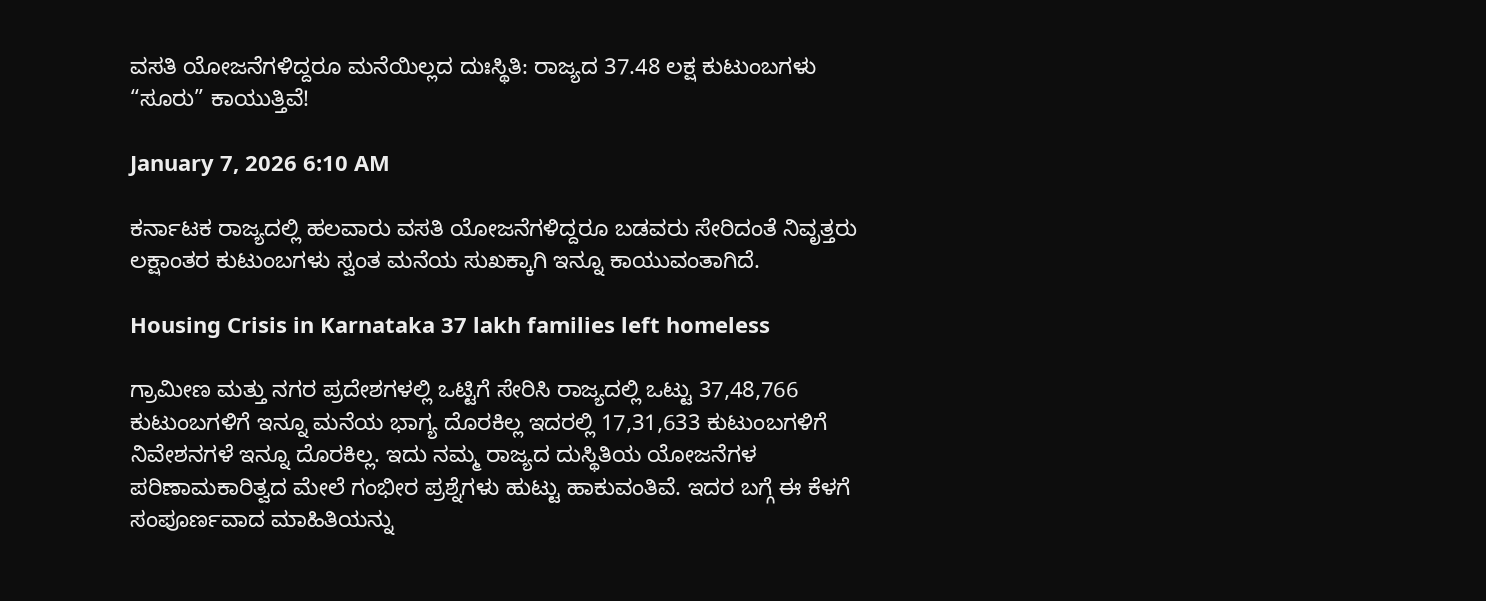ವಸತಿ ಯೋಜನೆಗಳಿದ್ದರೂ ಮನೆಯಿಲ್ಲದ ದುಃಸ್ಥಿತಿ: ರಾಜ್ಯದ 37.48 ಲಕ್ಷ ಕುಟುಂಬಗಳು “ಸೂರು” ಕಾಯುತ್ತಿವೆ!

January 7, 2026 6:10 AM

ಕರ್ನಾಟಕ ರಾಜ್ಯದಲ್ಲಿ ಹಲವಾರು ವಸತಿ ಯೋಜನೆಗಳಿದ್ದರೂ ಬಡವರು ಸೇರಿದಂತೆ ನಿವೃತ್ತರು ಲಕ್ಷಾಂತರ ಕುಟುಂಬಗಳು ಸ್ವಂತ ಮನೆಯ ಸುಖಕ್ಕಾಗಿ ಇನ್ನೂ ಕಾಯುವಂತಾಗಿದೆ.

Housing Crisis in Karnataka 37 lakh families left homeless

ಗ್ರಾಮೀಣ ಮತ್ತು ನಗರ ಪ್ರದೇಶಗಳಲ್ಲಿ ಒಟ್ಟಿಗೆ ಸೇರಿಸಿ ರಾಜ್ಯದಲ್ಲಿ ಒಟ್ಟು 37,48,766 ಕುಟುಂಬಗಳಿಗೆ ಇನ್ನೂ ಮನೆಯ ಭಾಗ್ಯ ದೊರಕಿಲ್ಲ ಇದರಲ್ಲಿ 17,31,633 ಕುಟುಂಬಗಳಿಗೆ ನಿವೇಶನಗಳೆ ಇನ್ನೂ ದೊರಕಿಲ್ಲ. ಇದು ನಮ್ಮ ರಾಜ್ಯದ ದುಸ್ಥಿತಿಯ ಯೋಜನೆಗಳ ಪರಿಣಾಮಕಾರಿತ್ವದ ಮೇಲೆ ಗಂಭೀರ ಪ್ರಶ್ನೆಗಳು ಹುಟ್ಟು ಹಾಕುವಂತಿವೆ. ಇದರ ಬಗ್ಗೆ ಈ ಕೆಳಗೆ ಸಂಪೂರ್ಣವಾದ ಮಾಹಿತಿಯನ್ನು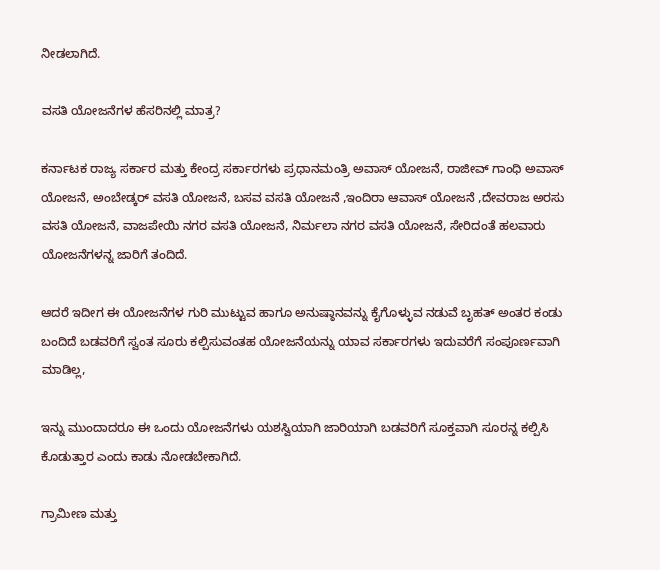ನೀಡಲಾಗಿದೆ.

ವಸತಿ ಯೋಜನೆಗಳ ಹೆಸರಿನಲ್ಲಿ ಮಾತ್ರ?

ಕರ್ನಾಟಕ ರಾಜ್ಯ ಸರ್ಕಾರ ಮತ್ತು ಕೇಂದ್ರ ಸರ್ಕಾರಗಳು ಪ್ರಧಾನಮಂತ್ರಿ ಅವಾಸ್ ಯೋಜನೆ, ರಾಜೀವ್ ಗಾಂಧಿ ಅವಾಸ್ ಯೋಜನೆ, ಅಂಬೇಡ್ಕರ್ ವಸತಿ ಯೋಜನೆ, ಬಸವ ವಸತಿ ಯೋಜನೆ ,ಇಂದಿರಾ ಆವಾಸ್ ಯೋಜನೆ ,ದೇವರಾಜ ಅರಸು ವಸತಿ ಯೋಜನೆ, ವಾಜಪೇಯಿ ನಗರ ವಸತಿ ಯೋಜನೆ, ನಿರ್ಮಲಾ ನಗರ ವಸತಿ ಯೋಜನೆ, ಸೇರಿದಂತೆ ಹಲವಾರು ಯೋಜನೆಗಳನ್ನ ಜಾರಿಗೆ ತಂದಿದೆ.

ಆದರೆ ಇದೀಗ ಈ ಯೋಜನೆಗಳ ಗುರಿ ಮುಟ್ಟುವ ಹಾಗೂ ಅನುಷ್ಠಾನವನ್ನು ಕೈಗೊಳ್ಳುವ ನಡುವೆ ಬೃಹತ್ ಅಂತರ ಕಂಡು ಬಂದಿದೆ ಬಡವರಿಗೆ ಸ್ವಂತ ಸೂರು ಕಲ್ಪಿಸುವಂತಹ ಯೋಜನೆಯನ್ನು ಯಾವ ಸರ್ಕಾರಗಳು ಇದುವರೆಗೆ ಸಂಪೂರ್ಣವಾಗಿ ಮಾಡಿಲ್ಲ,

ಇನ್ನು ಮುಂದಾದರೂ ಈ ಒಂದು ಯೋಜನೆಗಳು ಯಶಸ್ವಿಯಾಗಿ ಜಾರಿಯಾಗಿ ಬಡವರಿಗೆ ಸೂಕ್ತವಾಗಿ ಸೂರನ್ನ ಕಲ್ಪಿಸಿ ಕೊಡುತ್ತಾರ ಎಂದು ಕಾಡು ನೋಡಬೇಕಾಗಿದೆ.

ಗ್ರಾಮೀಣ ಮತ್ತು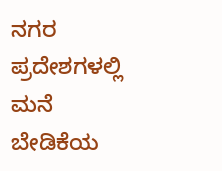ನಗರ ಪ್ರದೇಶಗಳಲ್ಲಿ ಮನೆ ಬೇಡಿಕೆಯ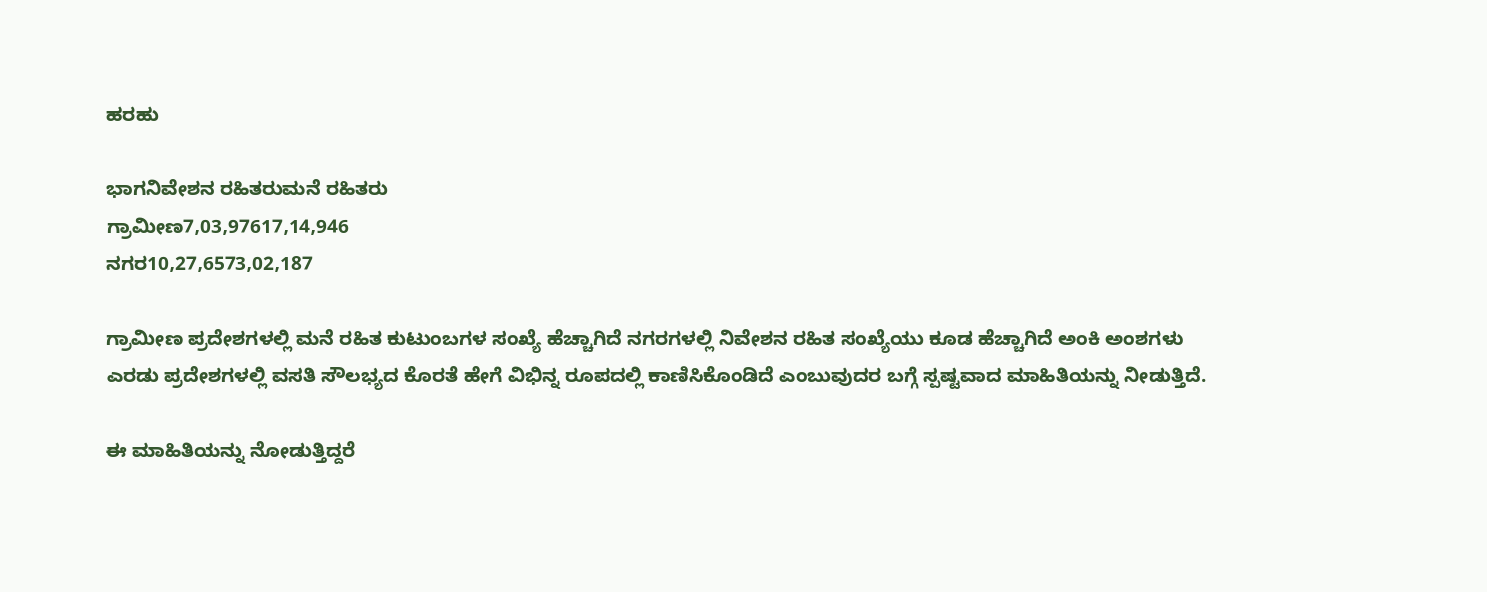ಹರಹು

ಭಾಗನಿವೇಶನ ರಹಿತರುಮನೆ ರಹಿತರು
ಗ್ರಾಮೀಣ7,03,97617,14,946
ನಗರ10,27,6573,02,187

ಗ್ರಾಮೀಣ ಪ್ರದೇಶಗಳಲ್ಲಿ ಮನೆ ರಹಿತ ಕುಟುಂಬಗಳ ಸಂಖ್ಯೆ ಹೆಚ್ಚಾಗಿದೆ ನಗರಗಳಲ್ಲಿ ನಿವೇಶನ ರಹಿತ ಸಂಖ್ಯೆಯು ಕೂಡ ಹೆಚ್ಚಾಗಿದೆ ಅಂಕಿ ಅಂಶಗಳು ಎರಡು ಪ್ರದೇಶಗಳಲ್ಲಿ ವಸತಿ ಸೌಲಭ್ಯದ ಕೊರತೆ ಹೇಗೆ ವಿಭಿನ್ನ ರೂಪದಲ್ಲಿ ಕಾಣಿಸಿಕೊಂಡಿದೆ ಎಂಬುವುದರ ಬಗ್ಗೆ ಸ್ಪಷ್ಟವಾದ ಮಾಹಿತಿಯನ್ನು ನೀಡುತ್ತಿದೆ.

ಈ ಮಾಹಿತಿಯನ್ನು ನೋಡುತ್ತಿದ್ದರೆ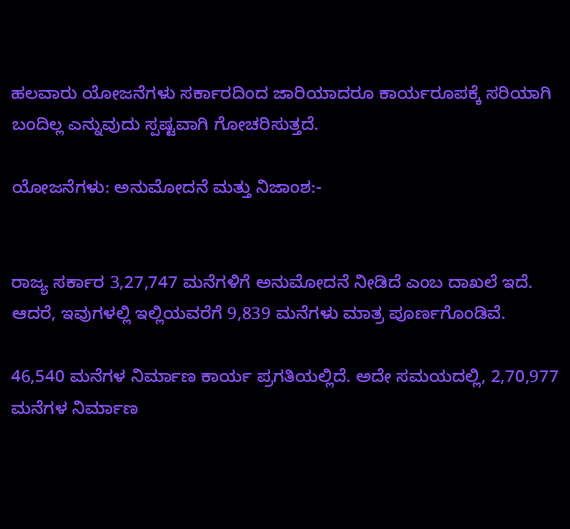ಹಲವಾರು ಯೋಜನೆಗಳು ಸರ್ಕಾರದಿಂದ ಜಾರಿಯಾದರೂ ಕಾರ್ಯರೂಪಕ್ಕೆ ಸರಿಯಾಗಿ ಬಂದಿಲ್ಲ ಎನ್ನುವುದು ಸ್ಪಷ್ಟವಾಗಿ ಗೋಚರಿಸುತ್ತದೆ.

ಯೋಜನೆಗಳು: ಅನುಮೋದನೆ ಮತ್ತು ನಿಜಾಂಶ:-


ರಾಜ್ಯ ಸರ್ಕಾರ 3,27,747 ಮನೆಗಳಿಗೆ ಅನುಮೋದನೆ ನೀಡಿದೆ ಎಂಬ ದಾಖಲೆ ಇದೆ. ಆದರೆ, ಇವುಗಳಲ್ಲಿ ಇಲ್ಲಿಯವರೆಗೆ 9,839 ಮನೆಗಳು ಮಾತ್ರ ಪೂರ್ಣಗೊಂಡಿವೆ.

46,540 ಮನೆಗಳ ನಿರ್ಮಾಣ ಕಾರ್ಯ ಪ್ರಗತಿಯಲ್ಲಿದೆ. ಅದೇ ಸಮಯದಲ್ಲಿ, 2,70,977 ಮನೆಗಳ ನಿರ್ಮಾಣ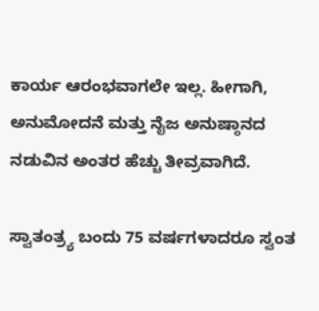ಕಾರ್ಯ ಆರಂಭವಾಗಲೇ ಇಲ್ಲ. ಹೀಗಾಗಿ, ಅನುಮೋದನೆ ಮತ್ತು ನೈಜ ಅನುಷ್ಠಾನದ ನಡುವಿನ ಅಂತರ ಹೆಚ್ಚು ತೀವ್ರವಾಗಿದೆ.

ಸ್ವಾತಂತ್ರ್ಯ ಬಂದು 75 ವರ್ಷಗಳಾದರೂ ಸ್ವಂತ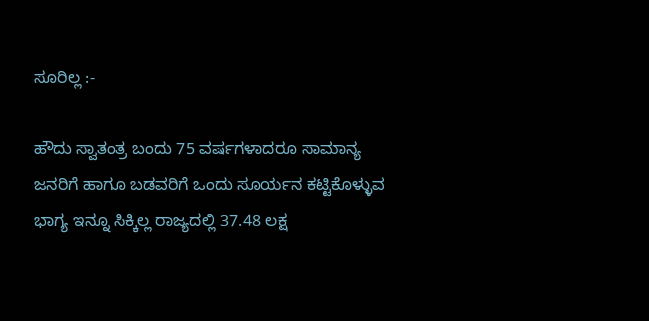ಸೂರಿಲ್ಲ :-

ಹೌದು ಸ್ವಾತಂತ್ರ ಬಂದು 75 ವರ್ಷಗಳಾದರೂ ಸಾಮಾನ್ಯ ಜನರಿಗೆ ಹಾಗೂ ಬಡವರಿಗೆ ಒಂದು ಸೂರ್ಯನ ಕಟ್ಟಿಕೊಳ್ಳುವ ಭಾಗ್ಯ ಇನ್ನೂ ಸಿಕ್ಕಿಲ್ಲ ರಾಜ್ಯದಲ್ಲಿ 37.48 ಲಕ್ಷ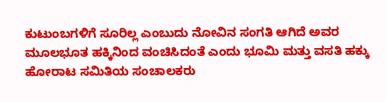ಕುಟುಂಬಗಳಿಗೆ ಸೂರಿಲ್ಲ ಎಂಬುದು ನೋವಿನ ಸಂಗತಿ ಆಗಿದೆ ಅವರ ಮೂಲಭೂತ ಹಕ್ಕಿನಿಂದ ವಂಚಿಸಿದಂತೆ ಎಂದು ಭೂಮಿ ಮತ್ತು ವಸತಿ ಹಕ್ಕು ಹೋರಾಟ ಸಮಿತಿಯ ಸಂಚಾಲಕರು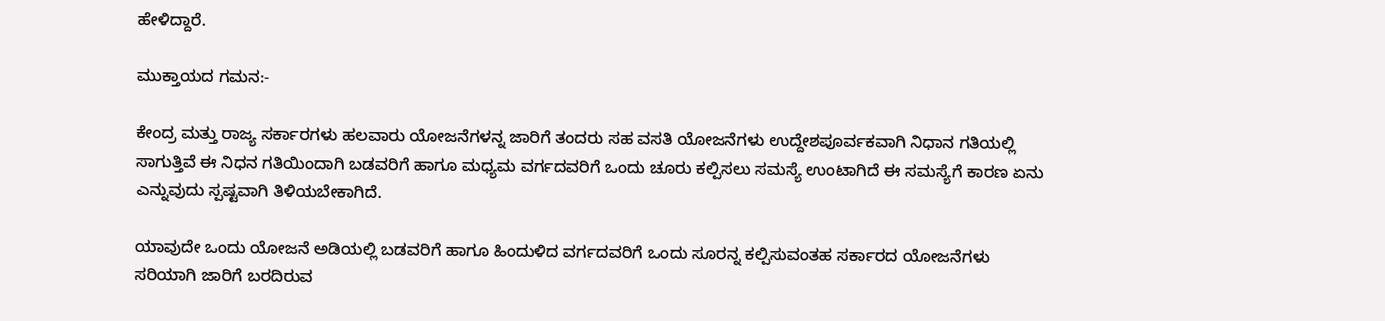ಹೇಳಿದ್ದಾರೆ.

ಮುಕ್ತಾಯದ ಗಮನ:-

ಕೇಂದ್ರ ಮತ್ತು ರಾಜ್ಯ ಸರ್ಕಾರಗಳು ಹಲವಾರು ಯೋಜನೆಗಳನ್ನ ಜಾರಿಗೆ ತಂದರು ಸಹ ವಸತಿ ಯೋಜನೆಗಳು ಉದ್ದೇಶಪೂರ್ವಕವಾಗಿ ನಿಧಾನ ಗತಿಯಲ್ಲಿ ಸಾಗುತ್ತಿವೆ ಈ ನಿಧನ ಗತಿಯಿಂದಾಗಿ ಬಡವರಿಗೆ ಹಾಗೂ ಮಧ್ಯಮ ವರ್ಗದವರಿಗೆ ಒಂದು ಚೂರು ಕಲ್ಪಿಸಲು ಸಮಸ್ಯೆ ಉಂಟಾಗಿದೆ ಈ ಸಮಸ್ಯೆಗೆ ಕಾರಣ ಏನು ಎನ್ನುವುದು ಸ್ಪಷ್ಟವಾಗಿ ತಿಳಿಯಬೇಕಾಗಿದೆ.

ಯಾವುದೇ ಒಂದು ಯೋಜನೆ ಅಡಿಯಲ್ಲಿ ಬಡವರಿಗೆ ಹಾಗೂ ಹಿಂದುಳಿದ ವರ್ಗದವರಿಗೆ ಒಂದು ಸೂರನ್ನ ಕಲ್ಪಿಸುವಂತಹ ಸರ್ಕಾರದ ಯೋಜನೆಗಳು ಸರಿಯಾಗಿ ಜಾರಿಗೆ ಬರದಿರುವ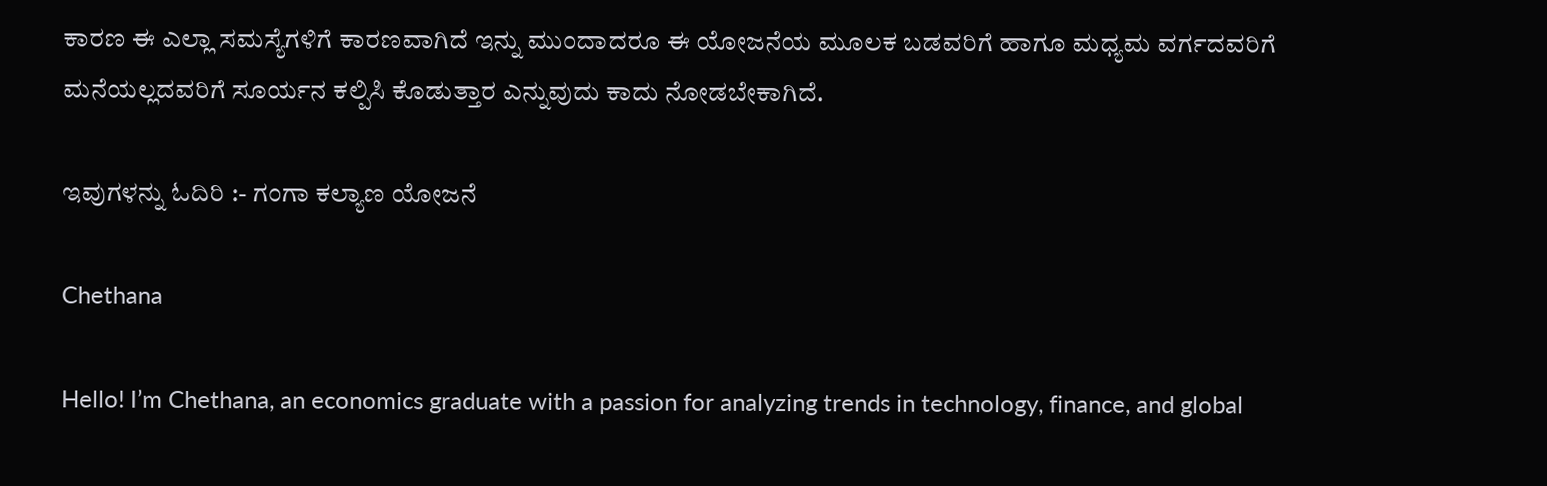ಕಾರಣ ಈ ಎಲ್ಲಾ ಸಮಸ್ಯೆಗಳಿಗೆ ಕಾರಣವಾಗಿದೆ ಇನ್ನು ಮುಂದಾದರೂ ಈ ಯೋಜನೆಯ ಮೂಲಕ ಬಡವರಿಗೆ ಹಾಗೂ ಮಧ್ಯಮ ವರ್ಗದವರಿಗೆ ಮನೆಯಲ್ಲದವರಿಗೆ ಸೂರ್ಯನ ಕಲ್ಪಿಸಿ ಕೊಡುತ್ತಾರ ಎನ್ನುವುದು ಕಾದು ನೋಡಬೇಕಾಗಿದೆ.

ಇವುಗಳನ್ನು ಓದಿರಿ :- ಗಂಗಾ ಕಲ್ಯಾಣ ಯೋಜನೆ

Chethana

Hello! I’m Chethana, an economics graduate with a passion for analyzing trends in technology, finance, and global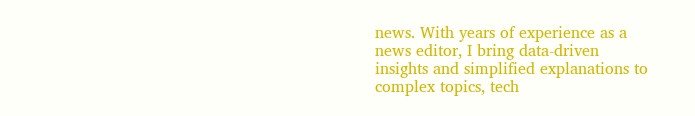news. With years of experience as a news editor, I bring data-driven insights and simplified explanations to complex topics, tech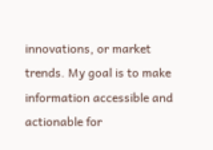innovations, or market trends. My goal is to make information accessible and actionable for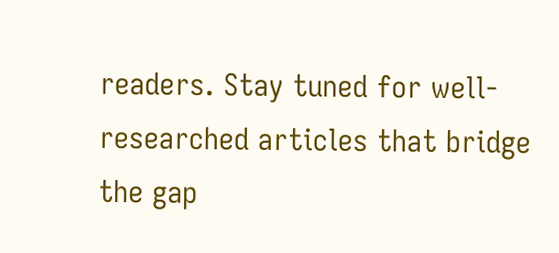readers. Stay tuned for well-researched articles that bridge the gap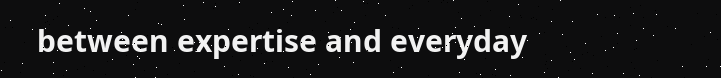between expertise and everyday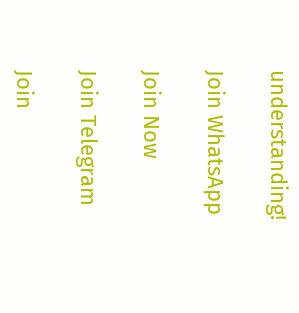understanding!

Join WhatsApp

Join Now

Join Telegram

Join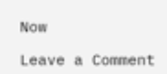Now

Leave a Comment